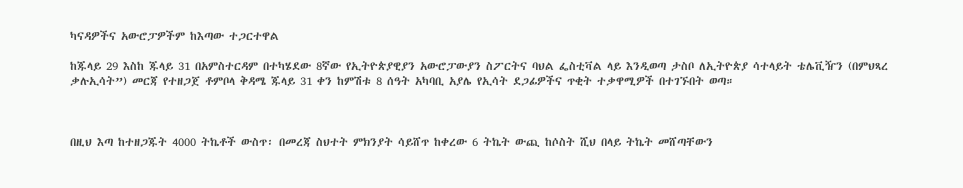ካናዳዎችና አውሮፓዎችም ከእጣው ተጋርተዋል

ከጁላይ 29 እስከ ጁላይ 31 በአምስተርዳም በተካሄደው 8ኛው የኢትዮጵያዊያን አውሮፓውያን ስፖርትና ባህል ፌስቲቫል ላይ እንዲወጣ ታስቦ ለኢትዮጵያ ሳተላይት ቴሌቪዥን (በምህጻረ ቃሉኢሳት”) መርጃ የተዘጋጀ ቶምቦላ ቅዳሜ ጁላይ 31 ቀን ከምሽቱ 8 ሰዓት አካባቢ አያሌ የኢሳት ደጋፊዎችና ጥቂት ተቃዋሚዎች በተገኙበት ወጣ።



በዚህ እጣ ከተዘጋጁት 4000 ትኬቶች ውስጥ፡ በመረጃ ስህተት ምክንያት ሳይሸጥ ከቀረው 6 ትኬት ውጪ ከሶስት ሺህ በላይ ትኬት መሸጣቸውን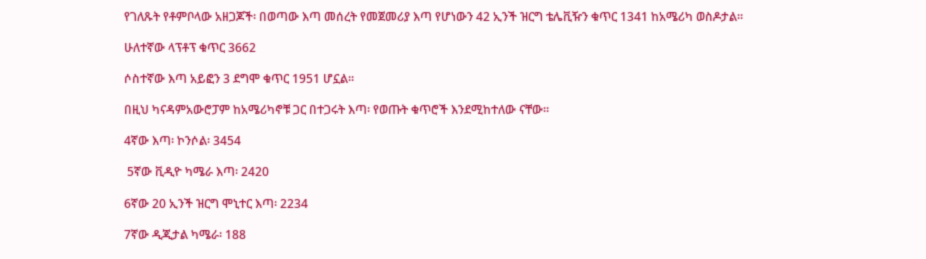የገለጹት የቶምቦላው አዘጋጆች፡ በወጣው እጣ መሰረት የመጀመሪያ እጣ የሆነውን 42 ኢንች ዝርግ ቴሌቪዥን ቁጥር 1341 ከአሜሪካ ወስዶታል።

ሁለተኛው ላፕቶፕ ቁጥር 3662

ሶስተኛው እጣ አይፎን 3 ደግሞ ቁጥር 1951 ሆኗል።

በዚህ ካናዳምአውሮፓም ከአሜሪካኖቹ ጋር በተጋሩት እጣ፡ የወጡት ቁጥሮች እንደሚከተለው ናቸው።

4ኛው እጣ፡ ኮንሶል፡ 3454

 5ኛው ቪዲዮ ካሜራ እጣ፡ 2420

6ኛው 20 ኢንች ዝርግ ሞኒተር እጣ፡ 2234

7ኛው ዲጂታል ካሜራ፡ 188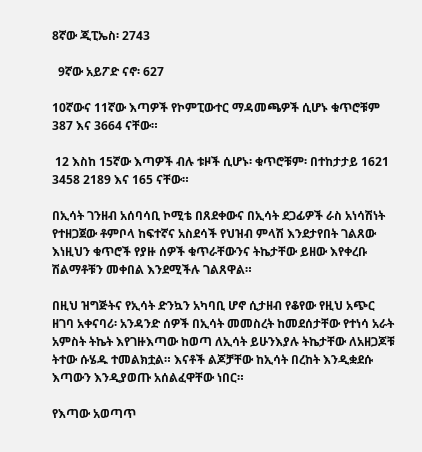8ኛው ጂፒኤስ፡ 2743

  9ኛው አይፖድ ናኖ፡ 627

10ኛውና 11ኛው እጣዎች የኮምፒውተር ማዳመጫዎች ሲሆኑ ቁጥሮቹም 387 እና 3664 ናቸው።

 12 እስከ 15ኛው እጣዎች ብሉ ቱዞች ሲሆኑ፡ ቁጥሮቹም፡ በተከታታይ 1621 3458 2189 እና 165 ናቸው።

በኢሳት ገንዘብ አሰባሳቢ ኮሚቴ በጸደቀውና በኢሳት ደጋፊዎች ራስ አነሳሽነት የተዘጋጀው ቶምቦላ ከፍተኛና አስደሳች የህዝብ ምላሽ እንደታየበት ገልጸው እነዚህን ቁጥሮች የያዙ ሰዎች ቁጥራቸውንና ትኬታቸው ይዘው እየቀረቡ ሽልማቶቹን መቀበል እንደሚችሉ ገልጸዋል።

በዚህ ዝግጅትና የኢሳት ድንኳን አካባቢ ሆኖ ሲታዘብ የቆየው የዚህ አጭር ዘገባ አቀናባሪ፡ አንዳንድ ሰዎች በኢሳት መመስረት ከመደሰታቸው የተነሳ አራት አምስት ትኬት እየገዙእጣው ከወጣ ለኢሳት ይሁንእያሉ ትኬታቸው ለአዘጋጆቹ ትተው ሱሄዱ ተመልክቷል። እናቶች ልጆቻቸው ከኢሳት በረከት እንዲቋደሱ እጣውን እንዲያወጡ አሰልፈዋቸው ነበር።

የእጣው አወጣጥ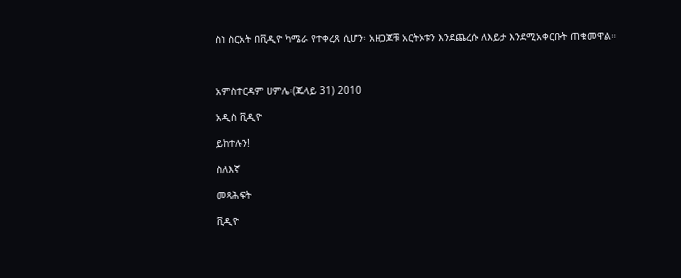ስነ ስርአት በቪዲዮ ካሜራ የተቀረጸ ሲሆን፡ አዘጋጆቹ አርትኦቱን እንደጨረሱ ለእይታ እንደሚአቀርቡት ጠቁመዋል።



አምስተርዳም ሀምሌ፡(ጁላይ 31) 2010

አዲስ ቪዲዮ

ይከተሉን!

ስለእኛ

መጻሕፍት

ቪዲዮ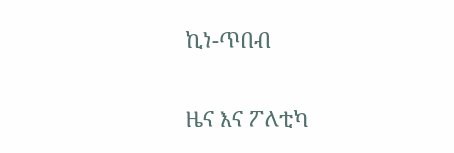ኪነ-ጥበብ

ዜና እና ፖለቲካ